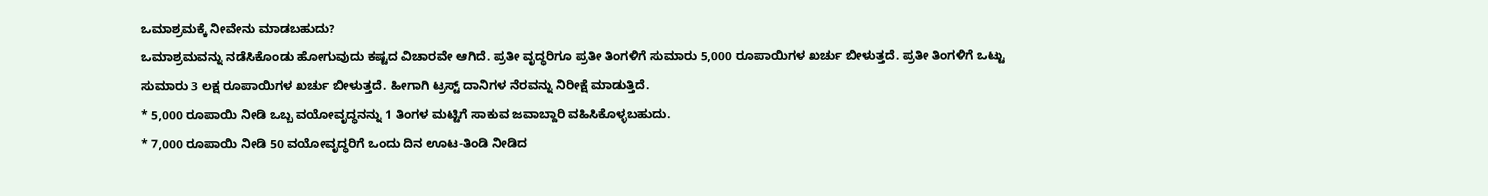ಒಮಾಶ್ರಮಕ್ಕೆ ನೀವೇನು ಮಾಡಬಹುದು?
ಒಮಾಶ್ರಮವನ್ನು ನಡೆಸಿಕೊಂಡು ಹೋಗುವುದು ಕಷ್ಟದ ವಿಚಾರವೇ ಆಗಿದೆ. ಪ್ರತೀ ವೃದ್ಧರಿಗೂ ಪ್ರತೀ ತಿಂಗಳಿಗೆ ಸುಮಾರು 5,000 ರೂಪಾಯಿಗಳ ಖರ್ಚು ಬೀಳುತ್ತದೆ. ಪ್ರತೀ ತಿಂಗಳಿಗೆ ಒಟ್ಟು ಸುಮಾರು 3 ಲಕ್ಷ ರೂಪಾಯಿಗಳ ಖರ್ಚು ಬೀಳುತ್ತದೆ. ಹೀಗಾಗಿ ಟ್ರಸ್ಟ್ ದಾನಿಗಳ ನೆರವನ್ನು ನಿರೀಕ್ಷೆ ಮಾಡುತ್ತಿದೆ.
* 5,000 ರೂಪಾಯಿ ನೀಡಿ ಒಬ್ಬ ವಯೋವೃದ್ಧನನ್ನು 1 ತಿಂಗಳ ಮಟ್ಟಿಗೆ ಸಾಕುವ ಜವಾಬ್ದಾರಿ ವಹಿಸಿಕೊಳ್ಳಬಹುದು.
* 7,000 ರೂಪಾಯಿ ನೀಡಿ 50 ವಯೋವೃದ್ಧರಿಗೆ ಒಂದು ದಿನ ಊಟ-ತಿಂಡಿ ನೀಡಿದ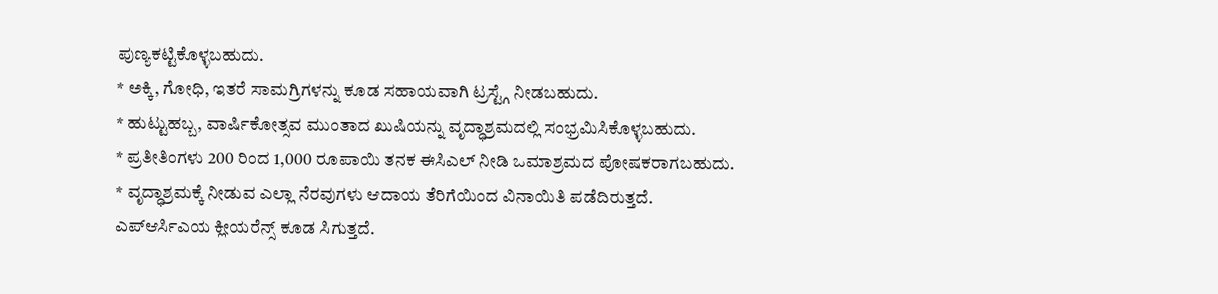ಪುಣ್ಯಕಟ್ಟಿಕೊಳ್ಳಬಹುದು.
* ಅಕ್ಕಿ, ಗೋಧಿ, ಇತರೆ ಸಾಮಗ್ರಿಗಳನ್ನು ಕೂಡ ಸಹಾಯವಾಗಿ ಟ್ರಸ್ಟ್ಗೆ ನೀಡಬಹುದು.
* ಹುಟ್ಟುಹಬ್ಬ, ವಾರ್ಷಿಕೋತ್ಸವ ಮುಂತಾದ ಖುಷಿಯನ್ನು ವೃದ್ಧಾಶ್ರಮದಲ್ಲಿ ಸಂಭ್ರಮಿಸಿಕೊಳ್ಳಬಹುದು.
* ಪ್ರತೀತಿಂಗಳು 200 ರಿಂದ 1,000 ರೂಪಾಯಿ ತನಕ ಈಸಿಎಲ್ ನೀಡಿ ಒಮಾಶ್ರಮದ ಪೋಷಕರಾಗಬಹುದು.
* ವೃದ್ಧಾಶ್ರಮಕ್ಕೆ ನೀಡುವ ಎಲ್ಲಾ ನೆರವುಗಳು ಆದಾಯ ತೆರಿಗೆಯಿಂದ ವಿನಾಯಿತಿ ಪಡೆದಿರುತ್ತದೆ. ಎಪ್ಆರ್ಸಿಎಯ ಕ್ಲೀಯರೆನ್ಸ್ ಕೂಡ ಸಿಗುತ್ತದೆ.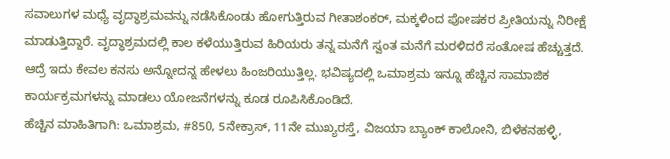ಸವಾಲುಗಳ ಮಧ್ಯೆ ವೃದ್ಧಾಶ್ರಮವನ್ನು ನಡೆಸಿಕೊಂಡು ಹೋಗುತ್ತಿರುವ ಗೀತಾಶಂಕರ್, ಮಕ್ಕಳಿಂದ ಪೋಷಕರ ಪ್ರೀತಿಯನ್ನು ನಿರೀಕ್ಷೆ ಮಾಡುತ್ತಿದ್ದಾರೆ. ವೃದ್ಧಾಶ್ರಮದಲ್ಲಿ ಕಾಲ ಕಳೆಯುತ್ತಿರುವ ಹಿರಿಯರು ತನ್ನ ಮನೆಗೆ ಸ್ವಂತ ಮನೆಗೆ ಮರಳಿದರೆ ಸಂತೋಷ ಹೆಚ್ಚುತ್ತದೆ. ಆದ್ರೆ ಇದು ಕೇವಲ ಕನಸು ಅನ್ನೋದನ್ನ ಹೇಳಲು ಹಿಂಜರಿಯುತ್ತಿಲ್ಲ. ಭವಿಷ್ಯದಲ್ಲಿ ಒಮಾಶ್ರಮ ಇನ್ನೂ ಹೆಚ್ಚಿನ ಸಾಮಾಜಿಕ ಕಾರ್ಯಕ್ರಮಗಳನ್ನು ಮಾಡಲು ಯೋಜನೆಗಳನ್ನು ಕೂಡ ರೂಪಿಸಿಕೊಂಡಿದೆ.
ಹೆಚ್ಚಿನ ಮಾಹಿತಿಗಾಗಿ: ಒಮಾಶ್ರಮ, #850, 5ನೇಕ್ರಾಸ್, 11ನೇ ಮುಖ್ಯರಸ್ತೆ, ವಿಜಯಾ ಬ್ಯಾಂಕ್ ಕಾಲೋನಿ, ಬಿಳೆಕನಹಳ್ಳಿ,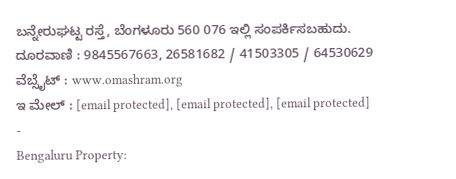ಬನ್ನೇರುಘಟ್ಟ ರಸ್ತೆ, ಬೆಂಗಳೂರು 560 076 ಇಲ್ಲಿ ಸಂಪರ್ಕಿಸಬಹುದು.
ದೂರವಾಣಿ : 9845567663, 26581682 / 41503305 / 64530629
ವೆಬ್ಸೈಟ್ : www.omashram.org
ಇ ಮೇಲ್ : [email protected], [email protected], [email protected]
-
Bengaluru Property: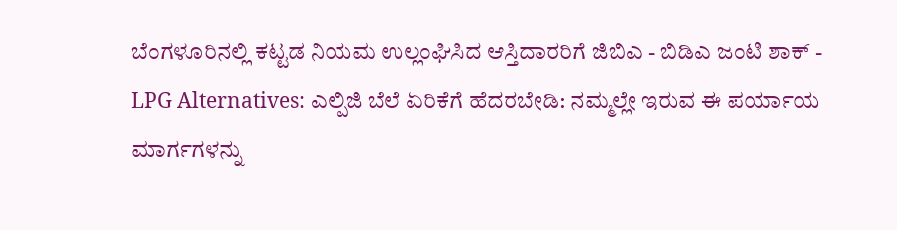ಬೆಂಗಳೂರಿನಲ್ಲಿ ಕಟ್ಟಡ ನಿಯಮ ಉಲ್ಲಂಘಿಸಿದ ಆಸ್ತಿದಾರರಿಗೆ ಜಿಬಿಎ - ಬಿಡಿಎ ಜಂಟಿ ಶಾಕ್ -
LPG Alternatives: ಎಲ್ಪಿಜಿ ಬೆಲೆ ಏರಿಕೆಗೆ ಹೆದರಬೇಡಿ: ನಮ್ಮಲ್ಲೇ ಇರುವ ಈ ಪರ್ಯಾಯ ಮಾರ್ಗಗಳನ್ನು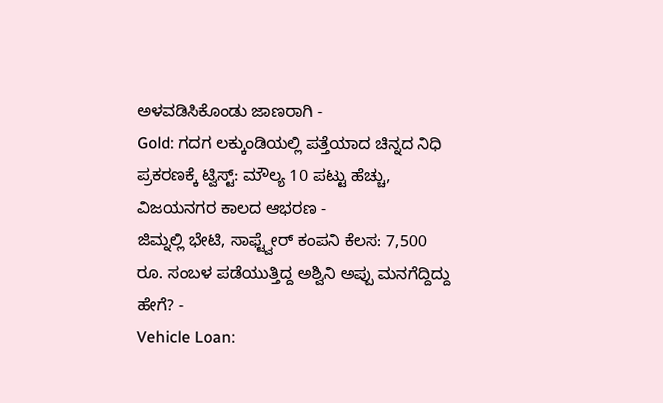ಅಳವಡಿಸಿಕೊಂಡು ಜಾಣರಾಗಿ -
Gold: ಗದಗ ಲಕ್ಕುಂಡಿಯಲ್ಲಿ ಪತ್ತೆಯಾದ ಚಿನ್ನದ ನಿಧಿ ಪ್ರಕರಣಕ್ಕೆ ಟ್ವಿಸ್ಟ್: ಮೌಲ್ಯ 10 ಪಟ್ಟು ಹೆಚ್ಚು, ವಿಜಯನಗರ ಕಾಲದ ಆಭರಣ -
ಜಿಮ್ನಲ್ಲಿ ಭೇಟಿ, ಸಾಫ್ಟ್ವೇರ್ ಕಂಪನಿ ಕೆಲಸ: 7,500 ರೂ. ಸಂಬಳ ಪಡೆಯುತ್ತಿದ್ದ ಅಶ್ವಿನಿ ಅಪ್ಪು ಮನಗೆದ್ದಿದ್ದು ಹೇಗೆ? -
Vehicle Loan: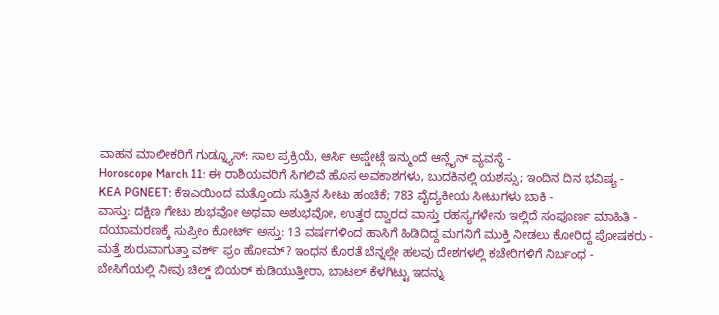ವಾಹನ ಮಾಲೀಕರಿಗೆ ಗುಡ್ನ್ಯೂಸ್: ಸಾಲ ಪ್ರಕ್ರಿಯೆ, ಆರ್ಸಿ ಅಪ್ಡೇಟ್ಗೆ ಇನ್ಮುಂದೆ ಆನ್ಲೈನ್ ವ್ಯವಸ್ಥೆ -
Horoscope March 11: ಈ ರಾಶಿಯವರಿಗೆ ಸಿಗಲಿವೆ ಹೊಸ ಅವಕಾಶಗಳು, ಬುದಕಿನಲ್ಲಿ ಯಶಸ್ಸು; ಇಂದಿನ ದಿನ ಭವಿಷ್ಯ -
KEA PGNEET: ಕೆಇಎಯಿಂದ ಮತ್ತೊಂದು ಸುತ್ತಿನ ಸೀಟು ಹಂಚಿಕೆ; 783 ವೈದ್ಯಕೀಯ ಸೀಟುಗಳು ಬಾಕಿ -
ವಾಸ್ತು: ದಕ್ಷಿಣ ಗೇಟು ಶುಭವೋ ಅಥವಾ ಅಶುಭವೋ, ಉತ್ತರ ದ್ವಾರದ ವಾಸ್ತು ರಹಸ್ಯಗಳೇನು ಇಲ್ಲಿದೆ ಸಂಪೂರ್ಣ ಮಾಹಿತಿ -
ದಯಾಮರಣಕ್ಕೆ ಸುಪ್ರೀಂ ಕೋರ್ಟ್ ಅಸ್ತು: 13 ವರ್ಷಗಳಿಂದ ಹಾಸಿಗೆ ಹಿಡಿದಿದ್ದ ಮಗನಿಗೆ ಮುಕ್ತಿ ನೀಡಲು ಕೋರಿದ್ದ ಪೋಷಕರು -
ಮತ್ತೆ ಶುರುವಾಗುತ್ತಾ ವರ್ಕ್ ಫ್ರಂ ಹೋಮ್? ಇಂಧನ ಕೊರತೆ ಬೆನ್ನಲ್ಲೇ ಹಲವು ದೇಶಗಳಲ್ಲಿ ಕಚೇರಿಗಳಿಗೆ ನಿರ್ಬಂಧ -
ಬೇಸಿಗೆಯಲ್ಲಿ ನೀವು ಚಿಲ್ಡ್ ಬಿಯರ್ ಕುಡಿಯುತ್ತೀರಾ, ಬಾಟಲ್ ಕೆಳಗಿಟ್ಟು ಇದನ್ನು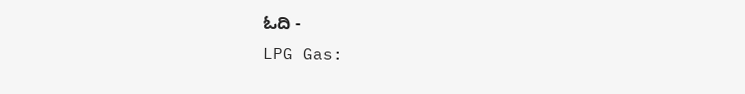ಓದಿ -
LPG Gas: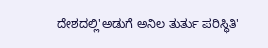ದೇಶದಲ್ಲಿ'ಅಡುಗೆ ಅನಿಲ ತುರ್ತು ಪರಿಸ್ಥಿತಿ'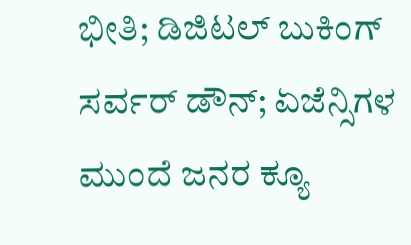ಭೀತಿ; ಡಿಜಿಟಲ್ ಬುಕಿಂಗ್ ಸರ್ವರ್ ಡೌನ್; ಏಜೆನ್ಸಿಗಳ ಮುಂದೆ ಜನರ ಕ್ಯೂ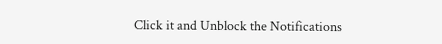Click it and Unblock the Notifications